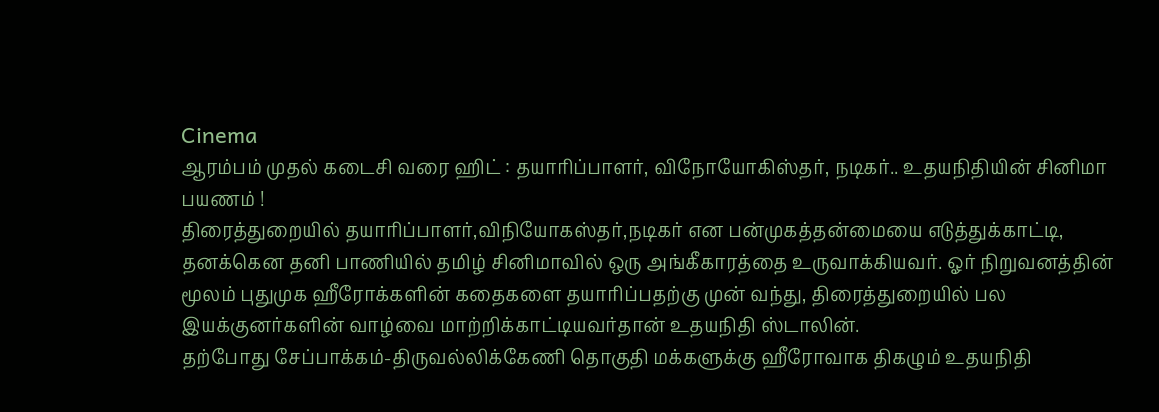Cinema
ஆரம்பம் முதல் கடைசி வரை ஹிட் : தயாரிப்பாளர், விநோயோகிஸ்தர், நடிகர்.. உதயநிதியின் சினிமா பயணம் !
திரைத்துறையில் தயாரிப்பாளர்,விநியோகஸ்தர்,நடிகர் என பன்முகத்தன்மையை எடுத்துக்காட்டி, தனக்கென தனி பாணியில் தமிழ் சினிமாவில் ஒரு அங்கீகாரத்தை உருவாக்கியவர். ஓர் நிறுவனத்தின் மூலம் புதுமுக ஹீரோக்களின் கதைகளை தயாரிப்பதற்கு முன் வந்து, திரைத்துறையில் பல இயக்குனர்களின் வாழ்வை மாற்றிக்காட்டியவர்தான் உதயநிதி ஸ்டாலின்.
தற்போது சேப்பாக்கம்-திருவல்லிக்கேணி தொகுதி மக்களுக்கு ஹீரோவாக திகழும் உதயநிதி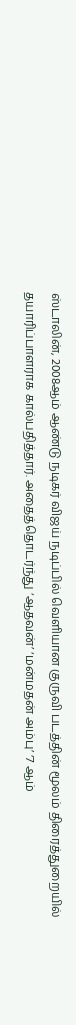ஸ்டாலின், 2008ஆம் ஆண்டு நடிகர் விஜய் நடிப்பில் வெளியான குருவி படத்தின் மூலம் திரைத்துறையில் தயாரிப்பாளராக கால்பதித்தார். அதைத்தொடர்ந்து ‘ஆதவன்’ ‘மன்மதன் அம்பு’ ‘7 ஆம்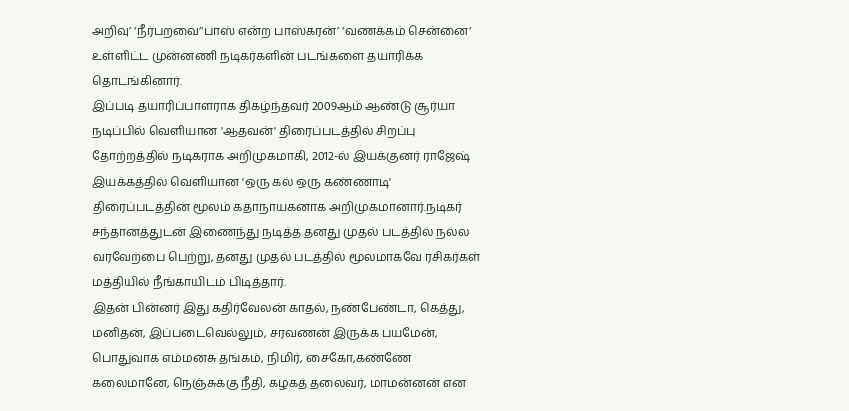அறிவு’ ‘நீர்பறவை’‘பாஸ் என்ற பாஸ்கரன்’ ‘வணக்கம் சென்னை’ உள்ளிட்ட முன்னணி நடிகர்களின் படங்களை தயாரிக்க தொடங்கினார்.
இப்படி தயாரிப்பாளராக திகழ்ந்தவர் 2009ஆம் ஆண்டு சூர்யா நடிப்பில் வெளியான 'ஆதவன்' திரைப்படத்தில் சிறப்பு தோற்றத்தில் நடிகராக அறிமுகமாகி, 2012-ல் இயக்குனர் ராஜேஷ் இயக்கத்தில் வெளியான 'ஒரு கல் ஒரு கண்ணாடி' திரைப்படத்தின் மூலம் கதாநாயகனாக அறிமுகமானார்.நடிகர் சந்தானத்துடன் இணைந்து நடித்த தனது முதல் படத்தில் நல்ல வரவேற்பை பெற்று, தனது முதல் படத்தில் மூலமாகவே ரசிகர்கள் மத்தியில் நீங்காயிடம் பிடித்தார்.
இதன் பின்னர் இது கதிர்வேலன் காதல், நண்பேண்டா, கெத்து, மனிதன், இப்படைவெல்லும், சரவணன் இருக்க பயமேன், பொதுவாக எம்மனசு தங்கம், நிமிர், சைகோ,கண்ணே கலைமானே, நெஞ்சுக்கு நீதி, கழகத் தலைவர், மாமன்னன் என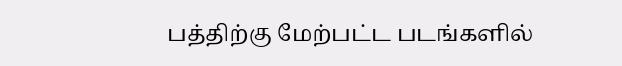பத்திற்கு மேற்பட்ட படங்களில்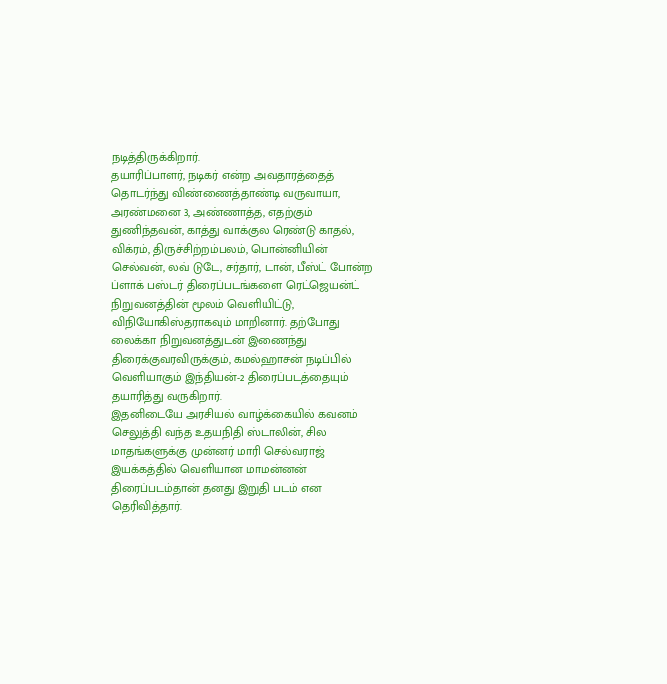நடித்திருக்கிறார்.
தயாரிப்பாளர், நடிகர் என்ற அவதாரத்தைத் தொடர்ந்து விண்ணைத்தாண்டி வருவாயா, அரண்மனை 3, அண்ணாத்த, எதற்கும் துணிந்தவன், காத்து வாக்குல ரெண்டு காதல், விக்ரம், திருச்சிற்றம்பலம், பொன்னியின் செல்வன், லவ் டுடே, சர்தார், டான், பீஸ்ட் போன்ற ப்ளாக் பஸ்டர் திரைப்படங்களை ரெட்ஜெயன்ட் நிறுவனத்தின் மூலம் வெளியிட்டு, விநியோகிஸ்தராகவும் மாறினார். தற்போது லைக்கா நிறுவனத்துடன் இணைந்து திரைக்குவரவிருக்கும், கமல்ஹாசன் நடிப்பில் வெளியாகும் இந்தியன்-2 திரைப்படத்தையும் தயாரித்து வருகிறார்.
இதனிடையே அரசியல் வாழ்க்கையில் கவனம் செலுத்தி வந்த உதயநிதி ஸ்டாலின், சில மாதங்களுக்கு முன்னர் மாரி செல்வராஜ் இயக்கத்தில் வெளியான மாமன்னன் திரைப்படம்தான் தனது இறுதி படம் என தெரிவித்தார்.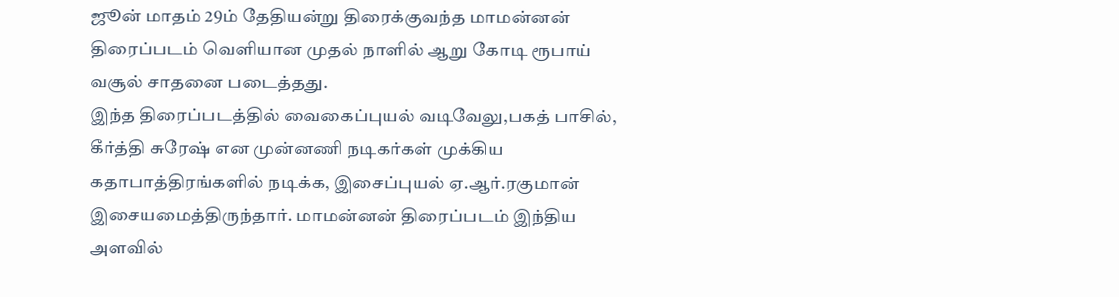ஜூன் மாதம் 29ம் தேதியன்று திரைக்குவந்த மாமன்னன் திரைப்படம் வெளியான முதல் நாளில் ஆறு கோடி ரூபாய் வசூல் சாதனை படைத்தது.
இந்த திரைப்படத்தில் வைகைப்புயல் வடிவேலு,பகத் பாசில், கீர்த்தி சுரேஷ் என முன்னணி நடிகர்கள் முக்கிய கதாபாத்திரங்களில் நடிக்க, இசைப்புயல் ஏ.ஆர்.ரகுமான் இசையமைத்திருந்தார். மாமன்னன் திரைப்படம் இந்திய அளவில்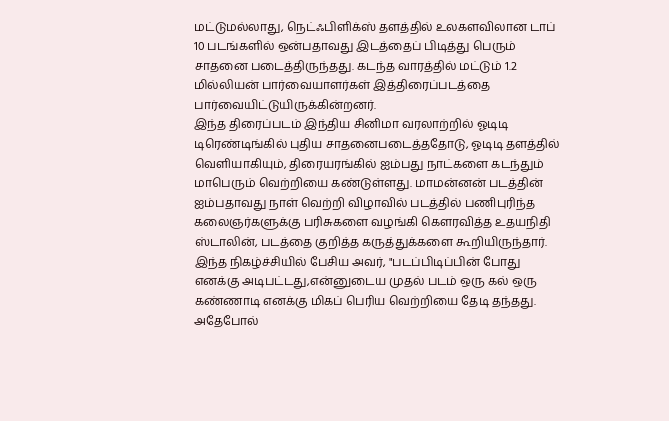மட்டுமல்லாது, நெட்ஃபிளிக்ஸ் தளத்தில் உலகளவிலான டாப் 10 படங்களில் ஒன்பதாவது இடத்தைப் பிடித்து பெரும் சாதனை படைத்திருந்தது. கடந்த வாரத்தில் மட்டும் 1.2 மில்லியன் பார்வையாளர்கள் இத்திரைப்படத்தை பார்வையிட்டுயிருக்கின்றனர்.
இந்த திரைப்படம் இந்திய சினிமா வரலாற்றில் ஓடிடி டிரெண்டிங்கில் புதிய சாதனைபடைத்ததோடு, ஓடிடி தளத்தில் வெளியாகியும், திரையரங்கில் ஐம்பது நாட்களை கடந்தும் மாபெரும் வெற்றியை கண்டுள்ளது. மாமன்னன் படத்தின் ஐம்பதாவது நாள் வெற்றி விழாவில் படத்தில் பணிபுரிந்த கலைஞர்களுக்கு பரிசுகளை வழங்கி கௌரவித்த உதயநிதி ஸ்டாலின், படத்தை குறித்த கருத்துக்களை கூறியிருந்தார்.
இந்த நிகழ்ச்சியில் பேசிய அவர், "படப்பிடிப்பின் போது எனக்கு அடிபட்டது,என்னுடைய முதல் படம் ஒரு கல் ஒரு கண்ணாடி எனக்கு மிகப் பெரிய வெற்றியை தேடி தந்தது. அதேபோல்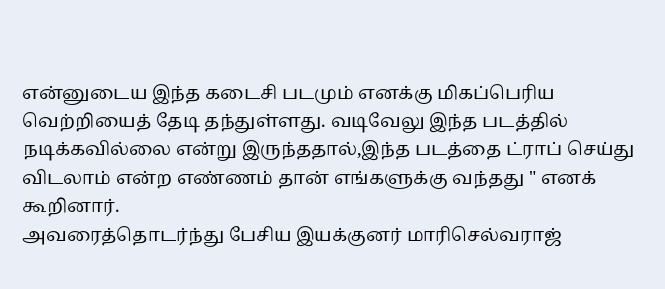என்னுடைய இந்த கடைசி படமும் எனக்கு மிகப்பெரிய வெற்றியைத் தேடி தந்துள்ளது. வடிவேலு இந்த படத்தில் நடிக்கவில்லை என்று இருந்ததால்,இந்த படத்தை ட்ராப் செய்து விடலாம் என்ற எண்ணம் தான் எங்களுக்கு வந்தது " எனக் கூறினார்.
அவரைத்தொடர்ந்து பேசிய இயக்குனர் மாரிசெல்வராஜ்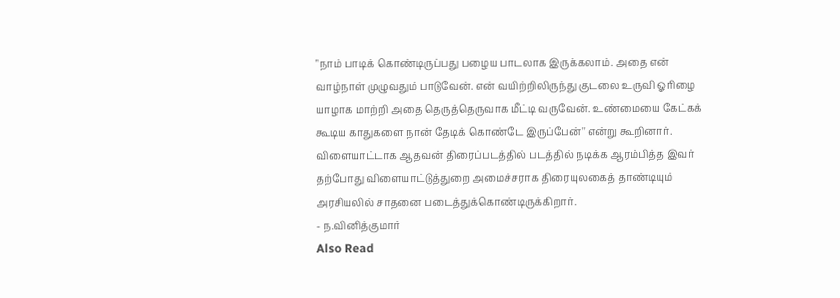"நாம் பாடிக் கொண்டிருப்பது பழைய பாடலாக இருக்கலாம். அதை என் வாழ்நாள் முழுவதும் பாடுவேன். என் வயிற்றிலிருந்து குடலை உருவி ஓரிழை யாழாக மாற்றி அதை தெருத்தெருவாக மீட்டி வருவேன். உண்மையை கேட்கக் கூடிய காதுகளை நான் தேடிக் கொண்டே இருப்பேன்'' என்று கூறினார். விளையாட்டாக ஆதவன் திரைப்படத்தில் படத்தில் நடிக்க ஆரம்பித்த இவர் தற்போது விளையாட்டுத்துறை அமைச்சராக திரையுலகைத் தாண்டியும் அரசியலில் சாதனை படைத்துக்கொண்டிருக்கிறார்.
- ந.வினித்குமார்
Also Read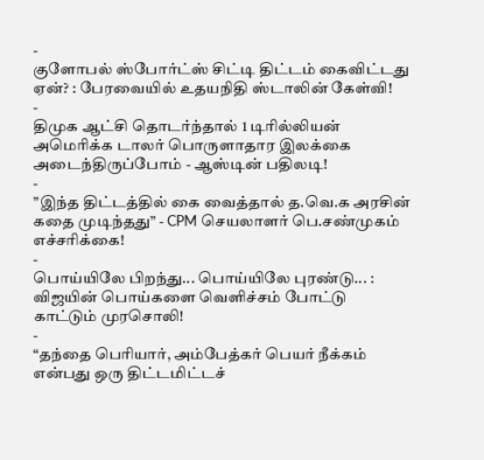-
குளோபல் ஸ்போர்ட்ஸ் சிட்டி திட்டம் கைவிட்டது ஏன்? : பேரவையில் உதயநிதி ஸ்டாலின் கேள்வி!
-
திமுக ஆட்சி தொடர்ந்தால் 1 டிரில்லியன் அமெரிக்க டாலர் பொருளாதார இலக்கை அடைந்திருப்போம் - ஆஸ்டின் பதிலடி!
-
”இந்த திட்டத்தில் கை வைத்தால் த.வெ.க அரசின் கதை முடிந்தது” - CPM செயலாளர் பெ.சண்முகம் எச்சரிக்கை!
-
பொய்யிலே பிறந்து... பொய்யிலே புரண்டு... : விஜயின் பொய்களை வெளிச்சம் போட்டு காட்டும் முரசொலி!
-
“தந்தை பெரியார், அம்பேத்கர் பெயர் நீக்கம் என்பது ஒரு திட்டமிட்டச்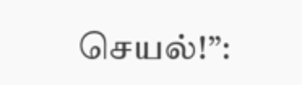செயல்!”: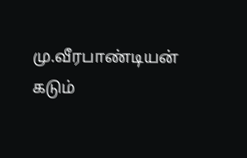மு.வீரபாண்டியன் கடும்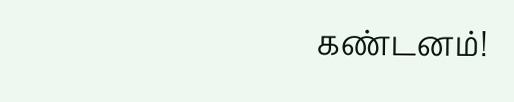கண்டனம்!